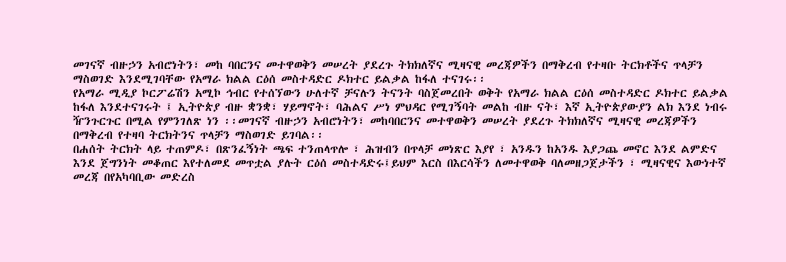መገናኛ ብዙኃን አብሮነትን፣ መከ ባበርንና መተዋወቅን መሠረት ያደረጉ ትክክለኛና ሚዛናዊ መረጃዎችን በማቅረብ የተዛቡ ትርክቶችና ጥላቻን ማስወገድ እንደሚገባቸው የአማራ ክልል ርዕሰ መስተዳድር ዶክተር ይልቃል ከፋለ ተናገሩ፡፡
የአማራ ሚዲያ ኮርፖሬሽን አሚኮ ኅብር የተሰኘውን ሁለተኛ ቻናሉን ትናንት ባስጀመረበት ወቅት የአማራ ክልል ርዕሰ መስተዳድር ዶክተር ይልቃል ከፋለ እንደተናገሩት ፤ ኢትዮጵያ ብዙ ቋንቋ፣ ሃይማኖት፣ ባሕልና ሥነ ምህዳር የሚገኝባት መልከ ብዙ ናት፣ እኛ ኢትዮጵያውያን ልክ እንደ ነብሩ ዥንጉርጉር በሚል የምንገለጽ ነን ፡፡መገናኛ ብዙኃን አብሮነትን፣ መከባበርንና መተዋወቅን መሠረት ያደረጉ ትክክለኛና ሚዛናዊ መረጃዎችን በማቅረብ የተዛባ ትርክትንና ጥላቻን ማስወገድ ይገባል፡፡
በሐሰት ትርክት ላይ ተጠምዶ፣ በጽንፈኝነት ጫፍ ተንጠላጥሎ ፣ ሕዝብን በጥላቻ መነጽር እያየ ፣ አንዱን ከአንዱ እያጋጨ መኖር እንደ ልምድና እንደ ጀግንነት መቆጠር እየተለመደ መጥቷል ያሉት ርዕሰ መስተዳድሩ፤ይህም እርስ በእርሳችን ለመተዋወቅ ባለመዘጋጀታችን ፣ ሚዛናዊና እውነተኛ መረጃ በየአካባቢው መድረስ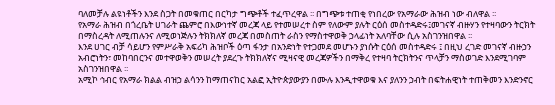ባለመቻሉ ልዩነቶችን እንደ ስጋት በመቁጠር በርካታ ግጭቶች ተፈጥረዋል ፡፡ በግጭቱ ተጠቂ የነበረው የአማራው ሕዝብ ነው ብለዋል ፡፡
የአማራ ሕዝብ በጎረቤት ሀገራት ጨምሮ በእውነተኛ መረጃ ላይ የተመሠረተ ስም የለውም ያሉት ርዕሰ መስተዳድሩ፤መገናኛ ብዙሃን የተዛባውን ትርክት በማስረዳት ለሚጠሉንና ለሚወነጅሉን ትክክለኛ መረጃ በመስጠት ራስን የማስተዋወቅ ኃላፊነት አለባቸው ሲሉ አስገንዝበዋል ፡፡
እንደ ሀገር ብቻ ሳይሆን የምሥራቅ አፍሪካ ሕዝቦች ዕጣ ፋንታ በአንድነት የተጋመደ መሆኑን ያነሱት ርዕሰ መስተዳድሩ ፤ በዚህ ረገድ መገናኛ ብዙኃን አብሮነትን፣ መከባበርንና መተዋወቅን መሠረት ያደረጉ ትክክለኛና ሚዛናዊ መረጃዎችን በማቅረ የተዛባ ትርክትንና ጥላቻን ማስወገድ እንደሚገባም አስገንዝበዋል ፡፡
አሚኮ ኅብር የአማራ ክልል ብዝኃ ልሳንን ከማጠናከር አልፎ ኢትዮጵያውያን በሙሉ እንዲተዋወቁ እና ያለንን ኃብት በፍትሐዊነት ተጠቅመን እንድንኖር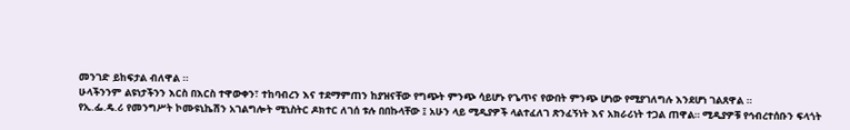መንገድ ይከፍታል ብለዋል ፡፡
ሁላችንንም ልዩነታችንን እርስ በእርስ ተዋውቀን፣ ተከባብረን እና ተደማምጠን ከያዝናቸው የግጭት ምንጭ ሳይሆኑ የጌጥና የውበት ምንጭ ሆነው የሚያገለግሉ እንደሆነ ገልጸዋል ።
የኢ.ፌ.ዴ.ሪ የመንግሥት ኮሙዩኒኬሽን አገልግሎት ሚኒስትር ዶክተር ለገሰ ቱሉ በበኩላቸው ፤ አሁን ላይ ሚዲያዎች ላልተፈለገ ጽንፈኝነት እና አክራሪነት ተጋል ጠዋል። ሚዲያዎቹ የኅብረተሰቡን ፍላጎት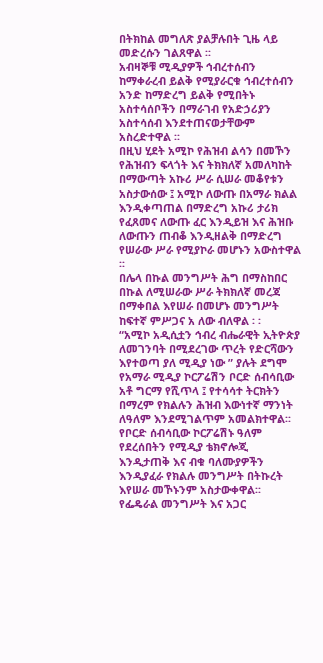በትክከል መግለጽ ያልቻሉበት ጊዜ ላይ መድረሱን ገልጸዋል ፡፡
አብዛኞቹ ሚዲያዎች ኅብረተሰብን ከማቀራረብ ይልቅ የሚያራርቁ ኅብረተሰብን አንድ ከማድረግ ይልቅ የሚበትኑ አስተሳሰቦችን በማራገብ የአድኃሪያን አስተሳሰብ እንደተጠናወታቸውም አስረድተዋል ፡፡
በዚህ ሂደት አሚኮ የሕዝብ ልሳን በመኾን የሕዝብን ፍላጎት እና ትክክለኛ አመለካከት በማውጣት አኩሪ ሥራ ሲሠራ መቆየቱን አስታውሰው ፤ አሚኮ ለውጡ በአማራ ክልል እንዲቀጣጠል በማድረግ አኩሪ ታሪክ የፈጸመና ለውጡ ፈር እንዲይዝ እና ሕዝቡ ለውጡን ጠብቆ እንዲዘልቅ በማድረግ የሠራው ሥራ የሚያኮራ መሆኑን አውስተዋል ፡፡
በሌላ በኩል መንግሥት ሕግ በማስከበር በኩል ለሚሠራው ሥራ ትክክለኛ መረጃ በማቀበል እየሠራ በመሆኑ መንግሥት ከፍተኛ ምሥጋና አ ለው ብለዋል ፡ ፡
“አሚኮ አዲሲቷን ኅብረ ብሔራዊት ኢትዮጵያ ለመገንባት በሚደረገው ጥረት የድርሻውን እየተወጣ ያለ ሚዲያ ነው ” ያሉት ደግሞ የአማራ ሚዲያ ኮርፖሬሽን ቦርድ ሰብሳቢው አቶ ግርማ የሺጥላ ፤ የተሳሳተ ትርክትን በማረም የክልሉን ሕዝብ እውነተኛ ማንነት ለዓለም እንደሚገልጥም አመልክተዋል፡፡
የቦርድ ሰብሳቢው ኮርፖሬሽኑ ዓለም የደረሰበትን የሚዲያ ቴክኖሎጂ እንዲታጠቅ እና ብቁ ባለሙያዎችን እንዲያፈራ የክልሉ መንግሥት በትኩረት እየሠራ መኾኑንም አስታውቀዋል፡፡ የፌዴራል መንግሥት እና አጋር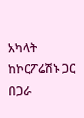አካላት ከኮርፖሬሽኑ ጋር በጋራ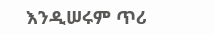እንዲሠሩም ጥሪ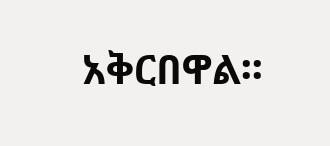አቅርበዋል፡፡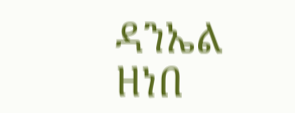ዳንኤል ዘነበ